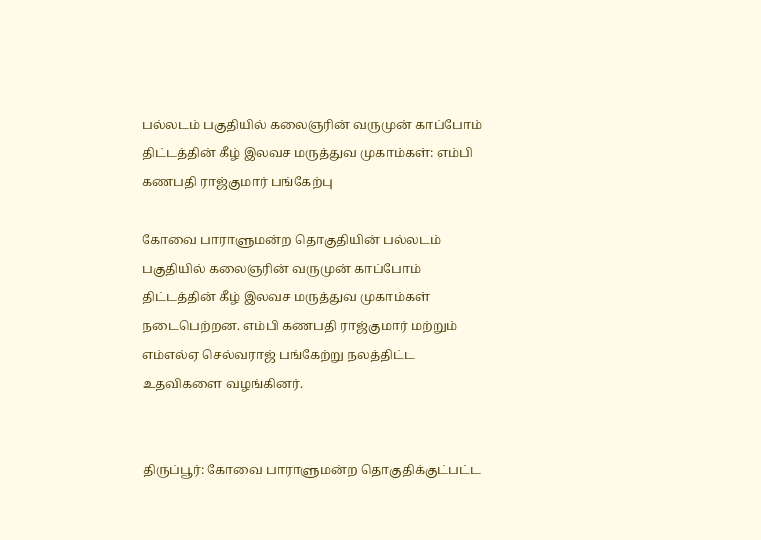பல்லடம் பகுதியில் கலைஞரின் வருமுன் காப்போம் திட்டத்தின் கீழ் இலவச மருத்துவ முகாம்கள்: எம்பி கணபதி ராஜ்குமார் பங்கேற்பு

கோவை பாராளுமன்ற தொகுதியின் பல்லடம் பகுதியில் கலைஞரின் வருமுன் காப்போம் திட்டத்தின் கீழ் இலவச மருத்துவ முகாம்கள் நடைபெற்றன. எம்பி கணபதி ராஜ்குமார் மற்றும் எம்எல்ஏ செல்வராஜ் பங்கேற்று நலத்திட்ட உதவிகளை வழங்கினர்.


திருப்பூர்: கோவை பாராளுமன்ற தொகுதிக்குட்பட்ட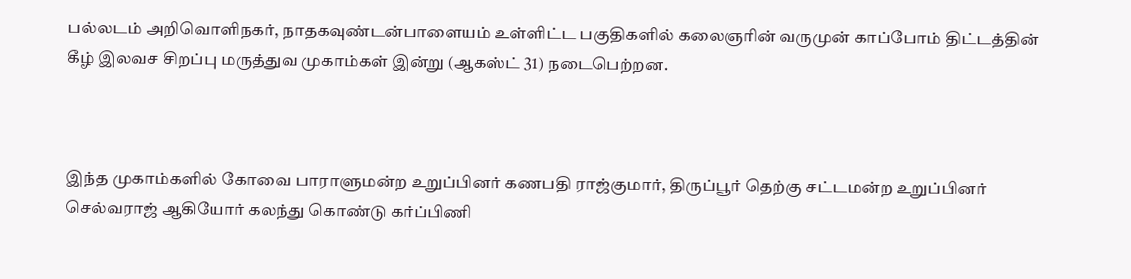பல்லடம் அறிவொளிநகர், நாதகவுண்டன்பாளையம் உள்ளிட்ட பகுதிகளில் கலைஞரின் வருமுன் காப்போம் திட்டத்தின் கீழ் இலவச சிறப்பு மருத்துவ முகாம்கள் இன்று (ஆகஸ்ட் 31) நடைபெற்றன.



இந்த முகாம்களில் கோவை பாராளுமன்ற உறுப்பினர் கணபதி ராஜ்குமார், திருப்பூர் தெற்கு சட்டமன்ற உறுப்பினர் செல்வராஜ் ஆகியோர் கலந்து கொண்டு கர்ப்பிணி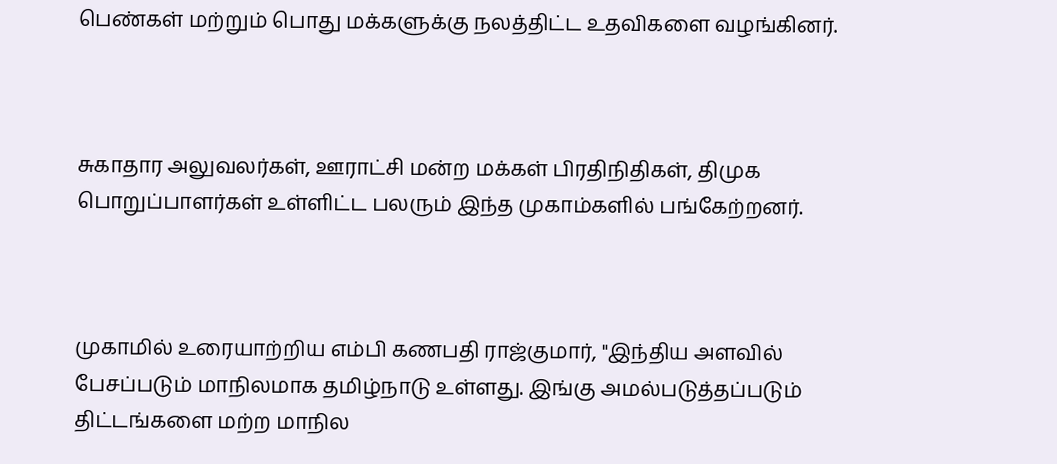பெண்கள் மற்றும் பொது மக்களுக்கு நலத்திட்ட உதவிகளை வழங்கினர்.



சுகாதார அலுவலர்கள், ஊராட்சி மன்ற மக்கள் பிரதிநிதிகள், திமுக பொறுப்பாளர்கள் உள்ளிட்ட பலரும் இந்த முகாம்களில் பங்கேற்றனர்.



முகாமில் உரையாற்றிய எம்பி கணபதி ராஜ்குமார், "இந்திய அளவில் பேசப்படும் மாநிலமாக தமிழ்நாடு உள்ளது. இங்கு அமல்படுத்தப்படும் திட்டங்களை மற்ற மாநில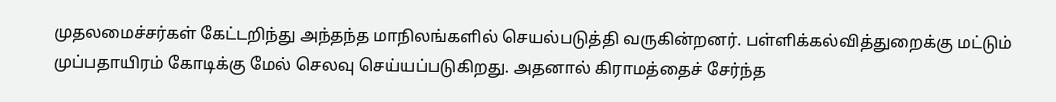முதலமைச்சர்கள் கேட்டறிந்து அந்தந்த மாநிலங்களில் செயல்படுத்தி வருகின்றனர். பள்ளிக்கல்வித்துறைக்கு மட்டும் முப்பதாயிரம் கோடிக்கு மேல் செலவு செய்யப்படுகிறது. அதனால் கிராமத்தைச் சேர்ந்த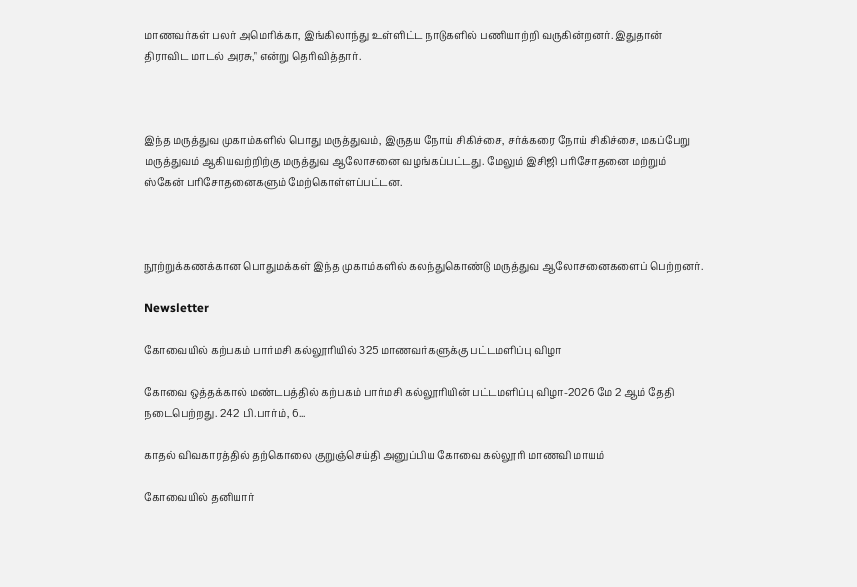மாணவர்கள் பலர் அமெரிக்கா, இங்கிலாந்து உள்ளிட்ட நாடுகளில் பணியாற்றி வருகின்றனர். இதுதான் திராவிட மாடல் அரசு," என்று தெரிவித்தார்.



இந்த மருத்துவ முகாம்களில் பொது மருத்துவம், இருதய நோய் சிகிச்சை, சர்க்கரை நோய் சிகிச்சை, மகப்பேறு மருத்துவம் ஆகியவற்றிற்கு மருத்துவ ஆலோசனை வழங்கப்பட்டது. மேலும் இசிஜி பரிசோதனை மற்றும் ஸ்கேன் பரிசோதனைகளும் மேற்கொள்ளப்பட்டன.



நூற்றுக்கணக்கான பொதுமக்கள் இந்த முகாம்களில் கலந்துகொண்டு மருத்துவ ஆலோசனைகளைப் பெற்றனர்.

Newsletter

கோவையில் கற்பகம் பார்மசி கல்லூரியில் 325 மாணவர்களுக்கு பட்டமளிப்பு விழா

கோவை ஒத்தக்கால் மண்டபத்தில் கற்பகம் பார்மசி கல்லூரியின் பட்டமளிப்பு விழா-2026 மே 2 ஆம் தேதி நடைபெற்றது. 242 பி.பார்ம், 6...

காதல் விவகாரத்தில் தற்கொலை குறுஞ்செய்தி அனுப்பிய கோவை கல்லூரி மாணவி மாயம்

கோவையில் தனியார்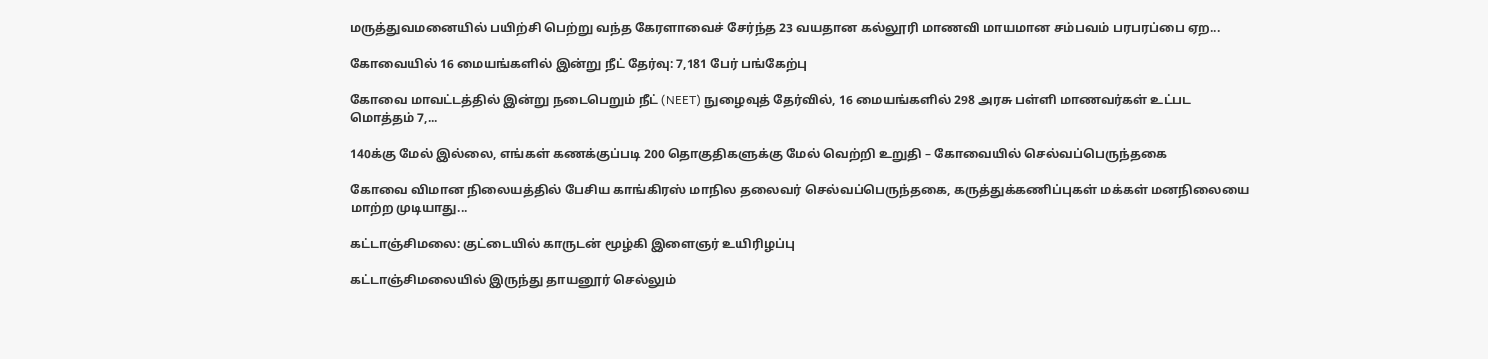மருத்துவமனையில் பயிற்சி பெற்று வந்த கேரளாவைச் சேர்ந்த 23 வயதான கல்லூரி மாணவி மாயமான சம்பவம் பரபரப்பை ஏற...

கோவையில் 16 மையங்களில் இன்று நீட் தேர்வு: 7,181 பேர் பங்கேற்பு

கோவை மாவட்டத்தில் இன்று நடைபெறும் நீட் (NEET) நுழைவுத் தேர்வில், 16 மையங்களில் 298 அரசு பள்ளி மாணவர்கள் உட்பட மொத்தம் 7,...

140க்கு மேல் இல்லை, எங்கள் கணக்குப்படி 200 தொகுதிகளுக்கு மேல் வெற்றி உறுதி – கோவையில் செல்வப்பெருந்தகை

கோவை விமான நிலையத்தில் பேசிய காங்கிரஸ் மாநில தலைவர் செல்வப்பெருந்தகை, கருத்துக்கணிப்புகள் மக்கள் மனநிலையை மாற்ற முடியாது...

கட்டாஞ்சிமலை: குட்டையில் காருடன் மூழ்கி இளைஞர் உயிரிழப்பு

கட்டாஞ்சிமலையில் இருந்து தாயனூர் செல்லும்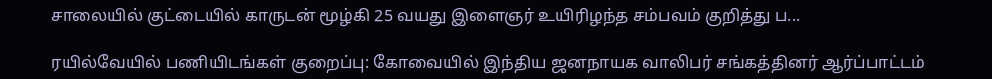சாலையில் குட்டையில் காருடன் மூழ்கி 25 வயது இளைஞர் உயிரிழந்த சம்பவம் குறித்து ப...

ரயில்வேயில் பணியிடங்கள் குறைப்பு: கோவையில் இந்திய ஜனநாயக வாலிபர் சங்கத்தினர் ஆர்ப்பாட்டம்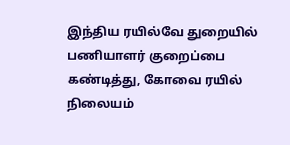இந்திய ரயில்வே துறையில் பணியாளர் குறைப்பை கண்டித்து, கோவை ரயில் நிலையம்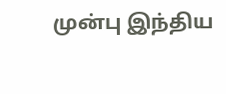முன்பு இந்திய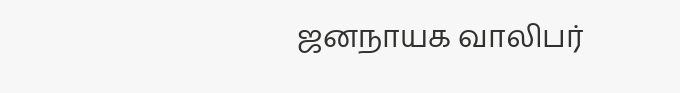ஜனநாயக வாலிபர்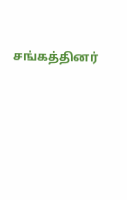சங்கத்தினர்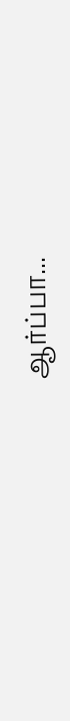ஆர்ப்பா...